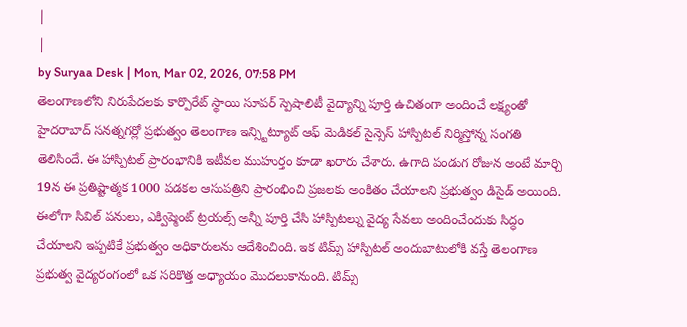|
|
by Suryaa Desk | Mon, Mar 02, 2026, 07:58 PM
తెలంగాణలోని నిరుపేదలకు కార్పొరేట్ స్థాయి సూపర్ స్పెషాలిటీ వైద్యాన్ని పూర్తి ఉచితంగా అందించే లక్ష్యంతో హైదరాబాద్ సనత్నగర్లో ప్రభుత్వం తెలంగాణ ఇన్స్టిట్యూట్ ఆఫ్ మెడికల్ సైన్సెస్ హాస్పిటల్ నిర్మిస్తోన్న సంగతి తెలిసిందే. ఈ హాస్పిటల్ ప్రారంభానికి ఇటీవల ముహుర్తం కూడా ఖరారు చేశారు. ఉగాది పండుగ రోజున అంటే మార్చి 19న ఈ ప్రతిష్టాత్మక 1000 పడకల ఆసుపత్రిని ప్రారంభించి ప్రజలకు అంకితం చేయాలని ప్రభుత్వం డిసైడ్ అయింది.
ఈలోగా సివిల్ పనులు, ఎక్విప్మెంట్ ట్రయల్స్ అన్నీ పూర్తి చేసి హాస్పిటల్ను వైద్య సేవలు అందించేందుకు సిద్ధం చేయాలని ఇప్పటికే ప్రభుత్వం అధికారులను ఆదేశించింది. ఇక టిమ్స్ హాస్పిటల్ అందుబాటులోకి వస్తే తెలంగాణ ప్రభుత్వ వైద్యరంగంలో ఒక సరికొత్త అధ్యాయం మొదలుకానుంది. టిమ్స్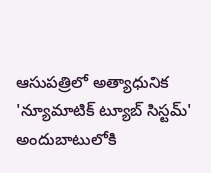ఆసుపత్రిలో అత్యాధునిక 'న్యూమాటిక్ ట్యూబ్ సిస్టమ్' అందుబాటులోకి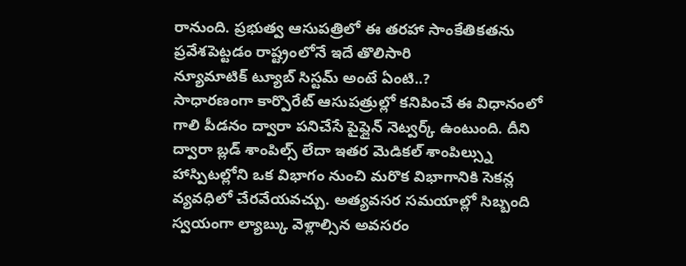రానుంది. ప్రభుత్వ ఆసుపత్రిలో ఈ తరహా సాంకేతికతను ప్రవేశపెట్టడం రాష్ట్రంలోనే ఇదే తొలిసారి
న్యూమాటిక్ ట్యూబ్ సిస్టమ్ అంటే ఏంటి..?
సాధారణంగా కార్పొరేట్ ఆసుపత్రుల్లో కనిపించే ఈ విధానంలో గాలి పీడనం ద్వారా పనిచేసే పైప్లైన్ నెట్వర్క్ ఉంటుంది. దీని ద్వారా బ్లడ్ శాంపిల్స్ లేదా ఇతర మెడికల్ శాంపిల్స్ను హాస్పిటల్లోని ఒక విభాగం నుంచి మరొక విభాగానికి సెకన్ల వ్యవధిలో చేరవేయవచ్చు. అత్యవసర సమయాల్లో సిబ్బంది స్వయంగా ల్యాబ్కు వెళ్లాల్సిన అవసరం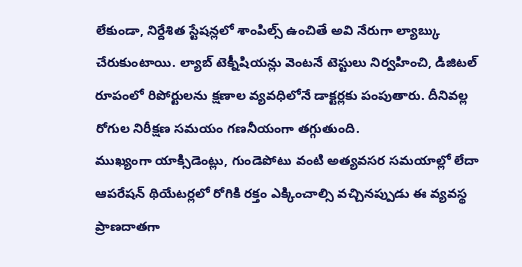లేకుండా, నిర్దేశిత స్టేషన్లలో శాంపిల్స్ ఉంచితే అవి నేరుగా ల్యాబ్కు చేరుకుంటాయి. ల్యాబ్ టెక్నీషియన్లు వెంటనే టెస్టులు నిర్వహించి, డిజిటల్ రూపంలో రిపోర్టులను క్షణాల వ్యవధిలోనే డాక్టర్లకు పంపుతారు. దీనివల్ల రోగుల నిరీక్షణ సమయం గణనీయంగా తగ్గుతుంది.
ముఖ్యంగా యాక్సిడెంట్లు, గుండెపోటు వంటి అత్యవసర సమయాల్లో లేదా ఆపరేషన్ థియేటర్లలో రోగికి రక్తం ఎక్కించాల్సి వచ్చినప్పుడు ఈ వ్యవస్థ ప్రాణదాతగా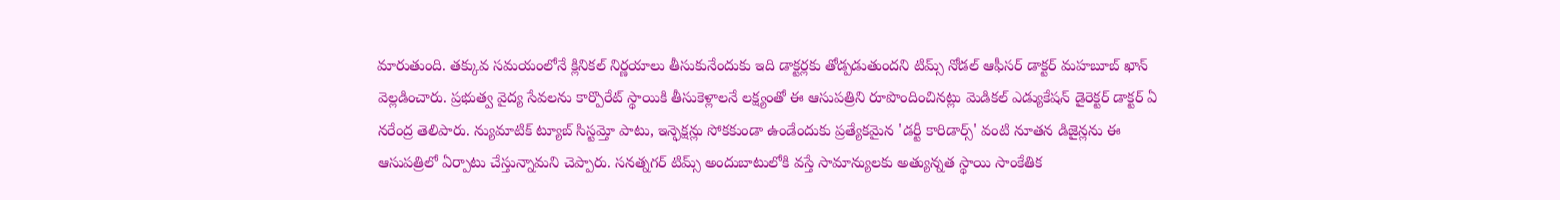మారుతుంది. తక్కువ సమయంలోనే క్లినికల్ నిర్ణయాలు తీసుకునేందుకు ఇది డాక్టర్లకు తోడ్పడుతుందని టిమ్స్ నోడల్ ఆఫీసర్ డాక్టర్ మహబూబ్ ఖాన్ వెల్లడించారు. ప్రభుత్వ వైద్య సేవలను కార్పొరేట్ స్థాయికి తీసుకెళ్లాలనే లక్ష్యంతో ఈ ఆసుపత్రిని రూపొందించినట్లు మెడికల్ ఎడ్యుకేషన్ డైరెక్టర్ డాక్టర్ ఏ నరేంద్ర తెలిపారు. న్యుమాటిక్ ట్యూబ్ సిస్టమ్తో పాటు, ఇన్ఫెక్షన్లు సోకకుండా ఉండేందుకు ప్రత్యేకమైన 'డర్టీ కారిడార్స్' వంటి నూతన డిజైన్లను ఈ ఆసుపత్రిలో ఏర్పాటు చేస్తున్నామని చెప్పారు. సనత్నగర్ టిమ్స్ అందుబాటులోకి వస్తే సామాన్యులకు అత్యున్నత స్థాయి సాంకేతిక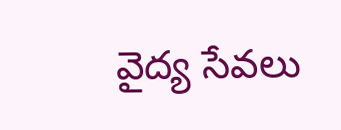వైద్య సేవలు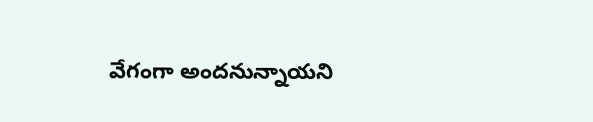వేగంగా అందనున్నాయని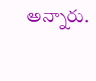అన్నారు.